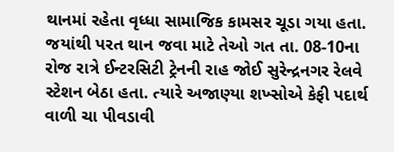થાનમાં રહેતા વૃધ્ધા સામાજિક કામસર ચૂડા ગયા હતા. જયાંથી પરત થાન જવા માટે તેઓ ગત તા. 08-10ના રોજ રાત્રે ઈન્ટરસિટી ટ્રેનની રાહ જોઈ સુરેન્દ્રનગર રેલવે સ્ટેશન બેઠા હતા. ત્યારે અજાણ્યા શખ્સોએ કેફી પદાર્થ વાળી ચા પીવડાવી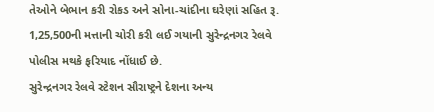તેઓને બેભાન કરી રોકડ અને સોના-ચાંદીના ઘરેણાં સહિત રૂ. 1,25,500ની મત્તાની ચોરી કરી લઈ ગયાની સુરેન્દ્રનગર રેલવે પોલીસ મથકે ફરિયાદ નોંધાઈ છે.
સુરેન્દ્રનગર રેલવે સ્ટેશન સૌરાષ્ટ્રને દેશના અન્ય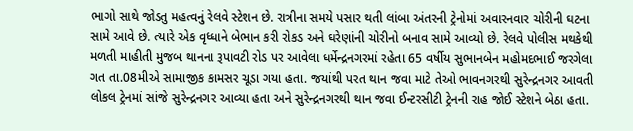ભાગો સાથે જોડતુ મહત્વનું રેલવે સ્ટેશન છે. રાત્રીના સમયે પસાર થતી લાંબા અંતરની ટ્રેનોમાં અવારનવાર ચોરીની ઘટના સામે આવે છે. ત્યારે એક વૃધ્ધાને બેભાન કરી રોકડ અને ઘરેણાંની ચોરીનો બનાવ સામે આવ્યો છે. રેલવે પોલીસ મથકેથી મળતી માહીતી મુજબ થાનના રૂપાવટી રોડ પર આવેલા ધર્મેન્દ્રનગરમાં રહેતા 65 વર્ષીય સુભાનબેન મહોમદભાઈ જરગેલા ગત તા.08મીએ સામાજીક કામસર ચૂડા ગયા હતા. જયાંથી પરત થાન જવા માટે તેઓ ભાવનગરથી સુરેન્દ્રનગર આવતી લોકલ ટ્રેનમાં સાંજે સુરેન્દ્રનગર આવ્યા હતા અને સુરેન્દ્રનગરથી થાન જવા ઈન્ટરસીટી ટ્રેનની રાહ જોઈ સ્ટેશને બેઠા હતા.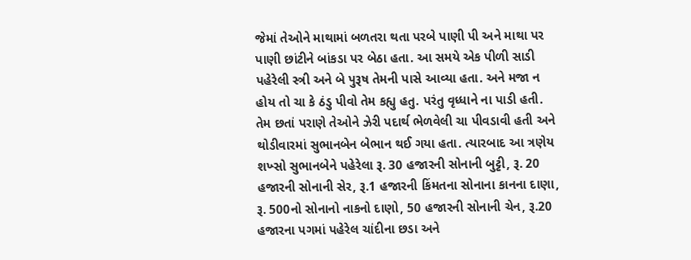જેમાં તેઓને માથામાં બળતરા થતા પરબે પાણી પી અને માથા પર પાણી છાંટીને બાંકડા પર બેઠા હતા. આ સમયે એક પીળી સાડી પહેરેલી સ્ત્રી અને બે પુરૂષ તેમની પાસે આવ્યા હતા. અને મજા ન હોય તો ચા કે ઠંડુ પીવો તેમ કહ્યુ હતુ. પરંતુ વૃધ્ધાને ના પાડી હતી. તેમ છતાં પરાણે તેઓને ઝેરી પદાર્થ ભેળવેલી ચા પીવડાવી હતી અને થોડીવારમાં સુભાનબેન બેભાન થઈ ગયા હતા. ત્યારબાદ આ ત્રણેય શખ્સો સુભાનબેને પહેરેલા રૂ. 30 હજારની સોનાની બુટ્ટી, રૂ. 20 હજારની સોનાની સેર, રૂ.1 હજારની કિંમતના સોનાના કાનના દાણા, રૂ. 500નો સોનાનો નાકનો દાણો, 50 હજારની સોનાની ચેન, રૂ.20 હજારના પગમાં પહેરેલ ચાંદીના છડા અને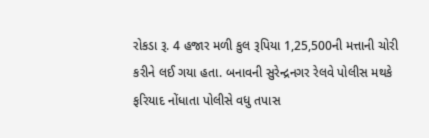રોકડા રૂ. 4 હજાર મળી કુલ રૂપિયા 1,25,500ની મત્તાની ચોરી કરીને લઈ ગયા હતા. બનાવની સુરેન્દ્રનગર રેલવે પોલીસ મથકે ફરિયાદ નોંધાતા પોલીસે વધુ તપાસ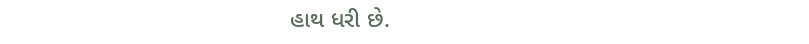હાથ ધરી છે.